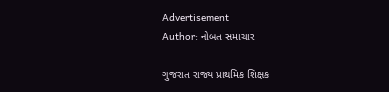Advertisement
Author: નોબત સમાચાર

ગુજરાત રાજ્ય પ્રાથમિક શિક્ષક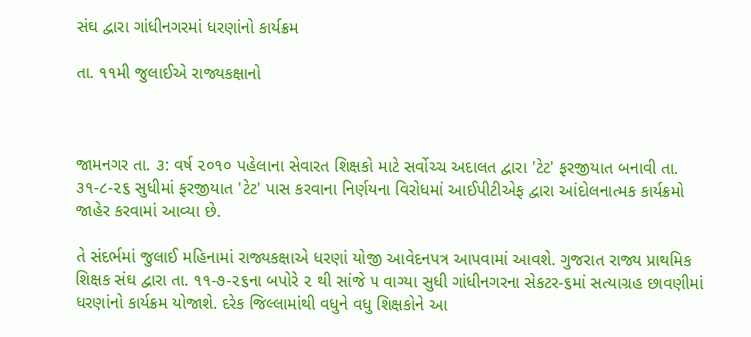સંઘ દ્વારા ગાંધીનગરમાં ધરણાંનો કાર્યક્રમ

તા. ૧૧મી જુલાઈએ રાજ્યકક્ષાનો



જામનગર તા. ૩: વર્ષ ૨૦૧૦ પહેલાના સેવારત શિક્ષકો માટે સર્વોચ્ચ અદાલત દ્વારા 'ટેટ' ફરજીયાત બનાવી તા. ૩૧-૮-૨૬ સુધીમાં ફરજીયાત 'ટેટ' પાસ કરવાના નિર્ણયના વિરોધમાં આઈપીટીએફ દ્વારા આંદોલનાત્મક કાર્યક્રમો જાહેર કરવામાં આવ્યા છે.

તે સંદર્ભમાં જુલાઈ મહિનામાં રાજ્યકક્ષાએ ધરણાં યોજી આવેદનપત્ર આપવામાં આવશે. ગુજરાત રાજ્ય પ્રાથમિક શિક્ષક સંઘ દ્વારા તા. ૧૧-૭-૨૬ના બપોરે ૨ થી સાંજે ૫ વાગ્યા સુધી ગાંધીનગરના સેકટર-૬માં સત્યાગ્રહ છાવણીમાં ધરણાંનો કાર્યક્રમ યોજાશે. દરેક જિલ્લામાંથી વધુને વધુ શિક્ષકોને આ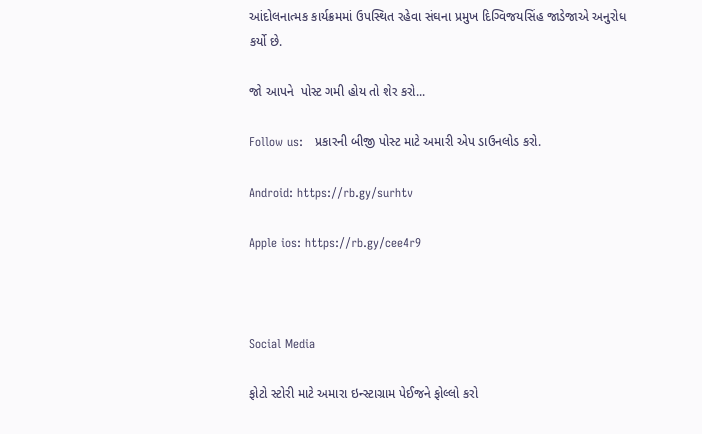આંદોલનાત્મક કાર્યક્રમમાં ઉપસ્થિત રહેવા સંઘના પ્રમુખ દિગ્વિજયસિંહ જાડેજાએ અનુરોધ કર્યો છે.

જો આપને  પોસ્ટ ગમી હોય તો શેર કરો...

Follow us:   પ્રકારની બીજી પોસ્ટ માટે અમારી એપ ડાઉનલોડ કરો.

Android: https://rb.gy/surhtv

Apple ios: https://rb.gy/cee4r9



Social Media

ફોટો સ્ટોરી માટે અમારા ઇન્સ્ટાગ્રામ પેઈજને ફોલ્લો કરો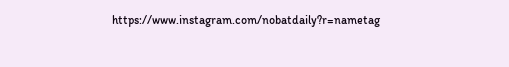https://www.instagram.com/nobatdaily?r=nametag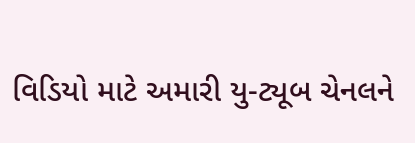વિડિયો માટે અમારી યુ-ટ્યૂબ ચેનલને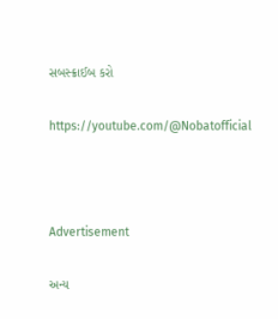સબસ્ક્રાઈબ કરો

https://youtube.com/@Nobatofficial



Advertisement

અન્ય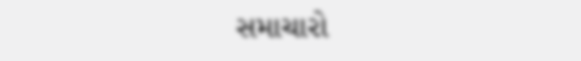સમાચારો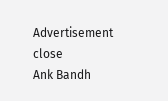Advertisement
close
Ank Bandh